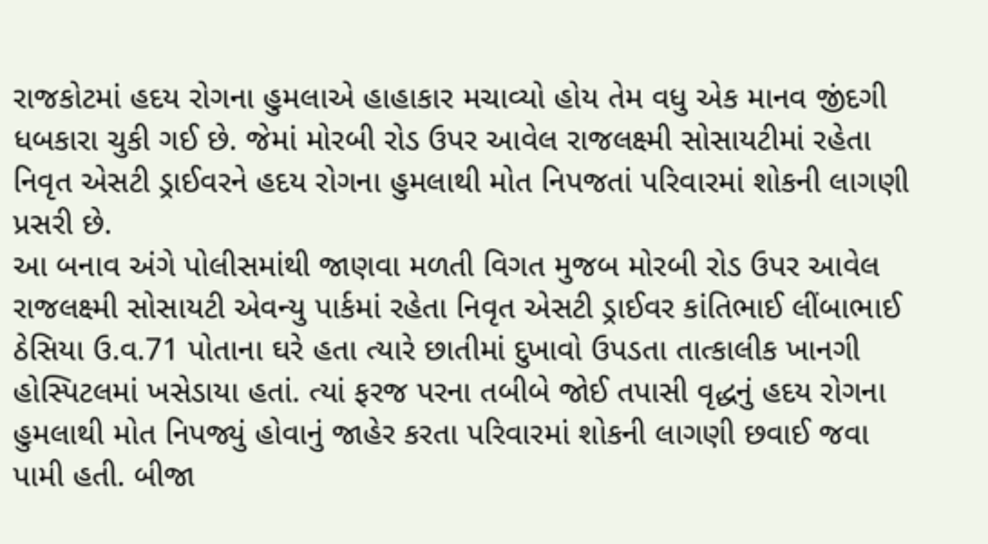રાજકોટમાં હદય રોગના હુમલાએ હાહાકાર મચાવ્યો હોય તેમ વધુ એક માનવ જીંદગી ધબકારા ચુકી ગઈ છે. જેમાં મોરબી રોડ ઉપર આવેલ રાજલક્ષ્મી સોસાયટીમાં રહેતા નિવૃત એસટી ડ્રાઈવરને હદય રોગના હુમલાથી મોત નિપજતાં પરિવારમાં શોકની લાગણી પ્રસરી છે.
આ બનાવ અંગે પોલીસમાંથી જાણવા મળતી વિગત મુજબ મોરબી રોડ ઉપર આવેલ રાજલક્ષ્મી સોસાયટી એવન્યુ પાર્કમાં રહેતા નિવૃત એસટી ડ્રાઈવર કાંતિભાઈ લીંબાભાઈ ઠેસિયા ઉ.વ.71 પોતાના ઘરે હતા ત્યારે છાતીમાં દુખાવો ઉપડતા તાત્કાલીક ખાનગી હોસ્પિટલમાં ખસેડાયા હતાં. ત્યાં ફરજ પરના તબીબે જોઈ તપાસી વૃદ્ધનું હદય રોગના હુમલાથી મોત નિપજ્યું હોવાનું જાહેર કરતા પરિવારમાં શોકની લાગણી છવાઈ જવા પામી હતી. બીજા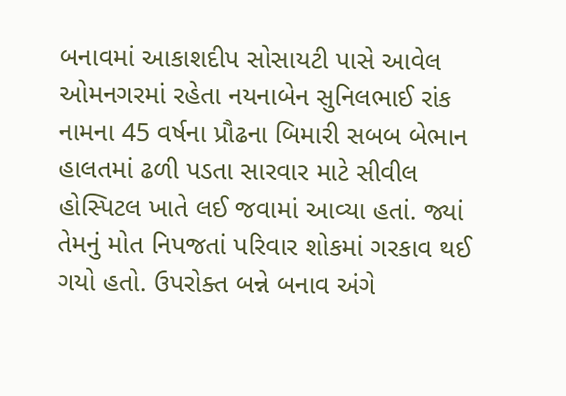બનાવમાં આકાશદીપ સોસાયટી પાસે આવેલ ઓમનગરમાં રહેતા નયનાબેન સુનિલભાઈ રાંક નામના 45 વર્ષના પ્રૌઢના બિમારી સબબ બેભાન હાલતમાં ઢળી પડતા સારવાર માટે સીવીલ હોસ્પિટલ ખાતે લઈ જવામાં આવ્યા હતાં. જ્યાં તેમનું મોત નિપજતાં પરિવાર શોકમાં ગરકાવ થઈ ગયો હતો. ઉપરોક્ત બન્ને બનાવ અંગે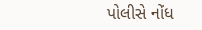પોલીસે નોંધ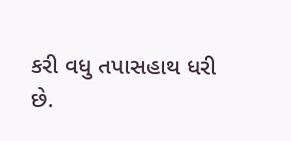કરી વધુ તપાસહાથ ધરી છે.